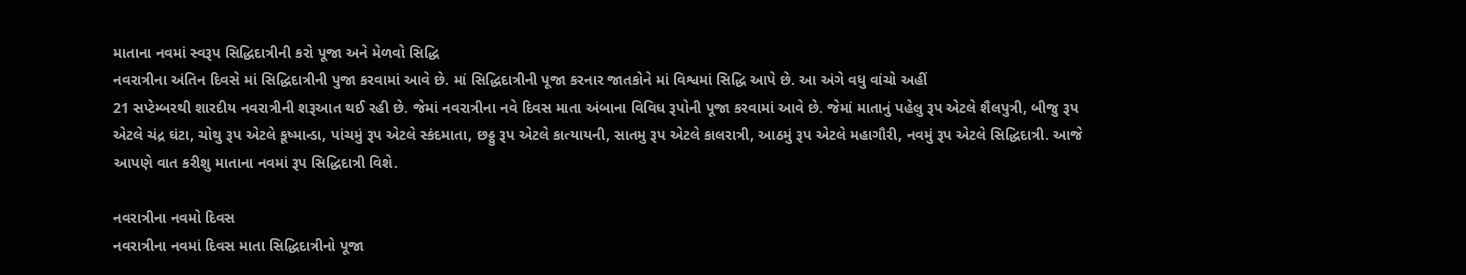માતાના નવમાં સ્વરૂપ સિદ્ધિદાત્રીની કરો પૂજા અને મેળવો સિદ્ધિ
નવરાત્રીના અંતિન દિવસે માં સિદ્ધિદાત્રીની પુજા કરવામાં આવે છે. માં સિદ્ધિદાત્રીની પૂજા કરનાર જાતકોને માં વિશ્વમાં સિદ્ધિ આપે છે. આ અંગે વધુ વાંચો અહીં
21 સપ્ટેમ્બરથી શારદીય નવરાત્રીની શરૂઆત થઈ રહી છે. જેમાં નવરાત્રીના નવે દિવસ માતા અંબાના વિવિધ રૂપોની પૂજા કરવામાં આવે છે. જેમાં માતાનું પહેલુ રૂપ એટલે શૈલપુત્રી, બીજુ રૂપ એટલે ચંદ્ર ઘંટા, ચોથુ રૂપ એટલે કૂષ્માન્ડા, પાંચમું રૂપ એટલે સ્કંદમાતા, છઠ્ઠુ રૂપ એટલે કાત્યાયની, સાતમુ રૂપ એટલે કાલરાત્રી, આઠમું રૂપ એટલે મહાગૌરી, નવમું રૂપ એટલે સિદ્ધિદાત્રી. આજે આપણે વાત કરીશુ માતાના નવમાં રૂપ સિદ્ધિદાત્રી વિશે.

નવરાત્રીના નવમો દિવસ
નવરાત્રીના નવમાં દિવસ માતા સિદ્ધિદાત્રીનો પૂજા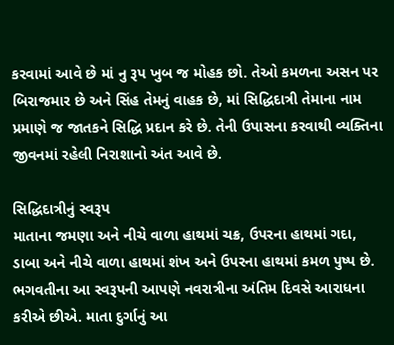કરવામાં આવે છે માં નુ રૂપ ખુબ જ મોહક છો. તેઓ કમળના અસન પર બિરાજમાર છે અને સિંહ તેમનું વાહક છે, માં સિદ્ધિદાત્રી તેમાના નામ પ્રમાણે જ જાતકને સિદ્ધિ પ્રદાન કરે છે. તેની ઉપાસના કરવાથી વ્યક્તિના જીવનમાં રહેલી નિરાશાનો અંત આવે છે.

સિદ્ધિદાત્રીનું સ્વરૂપ
માતાના જમણા અને નીચે વાળા હાથમાં ચક્ર, ઉપરના હાથમાં ગદા, ડાબા અને નીચે વાળા હાથમાં શંખ અને ઉપરના હાથમાં કમળ પુષ્પ છે. ભગવતીના આ સ્વરૂપની આપણે નવરાત્રીના અંતિમ દિવસે આરાધના કરીએ છીએ. માતા દુર્ગાનું આ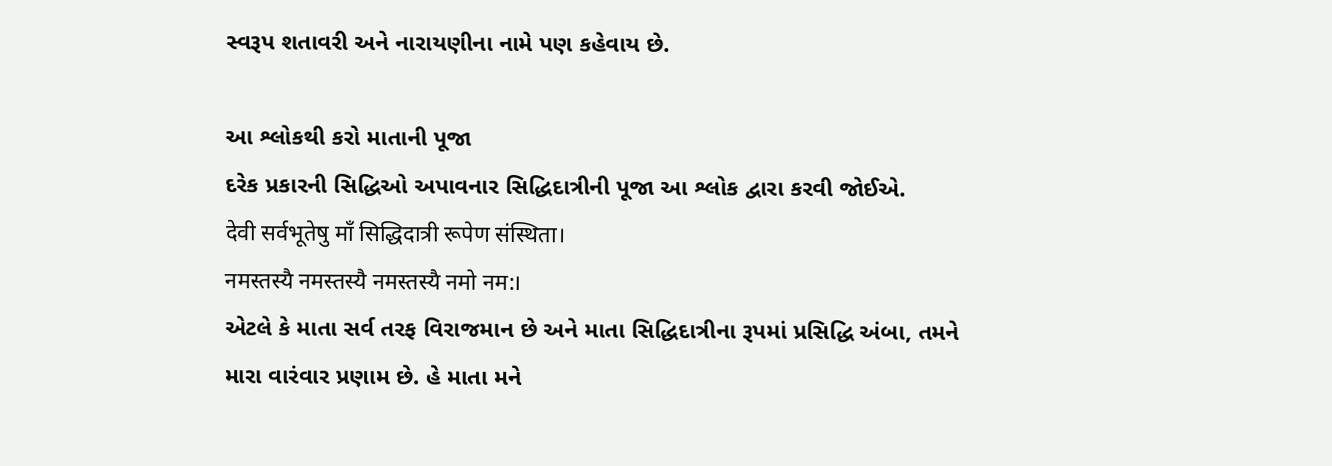સ્વરૂપ શતાવરી અને નારાયણીના નામે પણ કહેવાય છે.

આ શ્લોકથી કરો માતાની પૂજા
દરેક પ્રકારની સિદ્ધિઓ અપાવનાર સિદ્ધિદાત્રીની પૂજા આ શ્લોક દ્વારા કરવી જોઈએ.
देवी सर्वभूतेषु माँ सिद्धिदात्री रूपेण संस्थिता।
नमस्तस्यै नमस्तस्यै नमस्तस्यै नमो नम:।
એટલે કે માતા સર્વ તરફ વિરાજમાન છે અને માતા સિદ્ધિદાત્રીના રૂપમાં પ્રસિદ્ધિ અંબા, તમને મારા વારંવાર પ્રણામ છે. હે માતા મને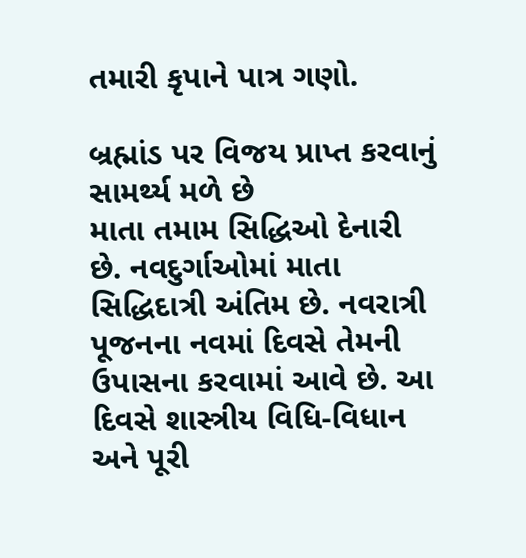તમારી કૃપાને પાત્ર ગણો.

બ્રહ્માંડ પર વિજય પ્રાપ્ત કરવાનું સામર્થ્ય મળે છે
માતા તમામ સિદ્ધિઓ દેનારી છે. નવદુર્ગાઓમાં માતા સિદ્ધિદાત્રી અંતિમ છે. નવરાત્રી પૂજનના નવમાં દિવસે તેમની ઉપાસના કરવામાં આવે છે. આ દિવસે શાસ્ત્રીય વિધિ-વિધાન અને પૂરી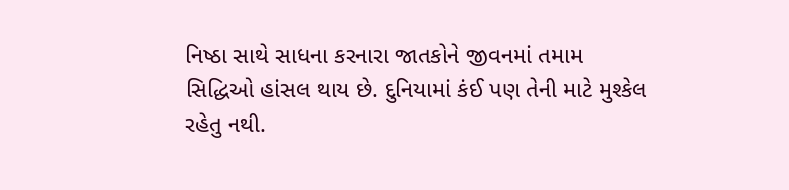નિષ્ઠા સાથે સાધના કરનારા જાતકોને જીવનમાં તમામ સિદ્ધિઓ હાંસલ થાય છે. દુનિયામાં કંઈ પણ તેની માટે મુશ્કેલ રહેતુ નથી.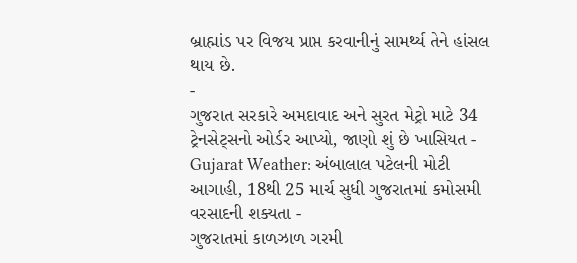બ્રાહ્માંડ પર વિજય પ્રાપ્ત કરવાનીનું સામર્થ્ય તેને હાંસલ થાય છે.
-
ગુજરાત સરકારે અમદાવાદ અને સુરત મેટ્રો માટે 34 ટ્રેનસેટ્સનો ઓર્ડર આપ્યો, જાણો શું છે ખાસિયત -
Gujarat Weather: અંબાલાલ પટેલની મોટી આગાહી, 18થી 25 માર્ચ સુધી ગુજરાતમાં કમોસમી વરસાદની શક્યતા -
ગુજરાતમાં કાળઝાળ ગરમી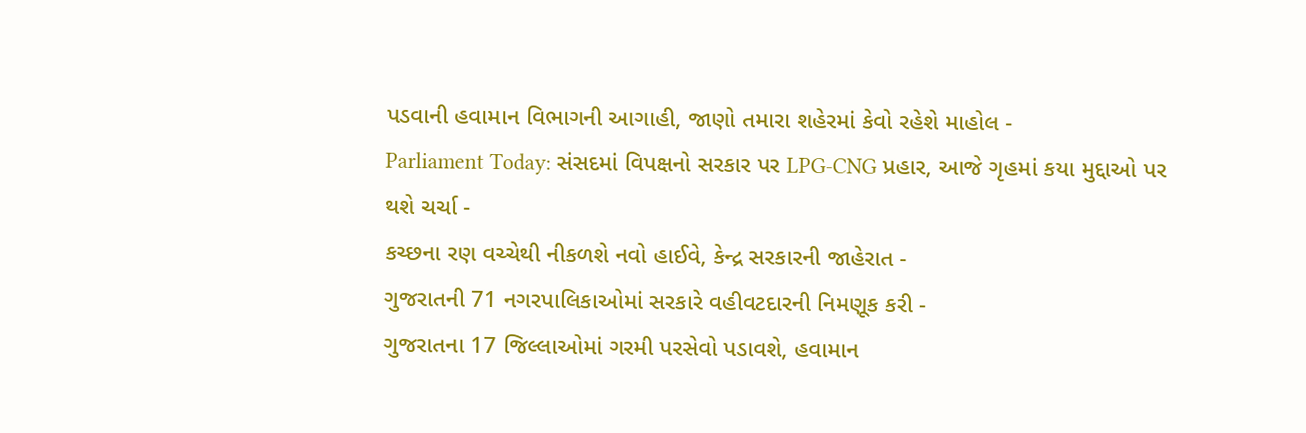પડવાની હવામાન વિભાગની આગાહી, જાણો તમારા શહેરમાં કેવો રહેશે માહોલ -
Parliament Today: સંસદમાં વિપક્ષનો સરકાર પર LPG-CNG પ્રહાર, આજે ગૃહમાં કયા મુદ્દાઓ પર થશે ચર્ચા -
કચ્છના રણ વચ્ચેથી નીકળશે નવો હાઈવે, કેન્દ્ર સરકારની જાહેરાત -
ગુજરાતની 71 નગરપાલિકાઓમાં સરકારે વહીવટદારની નિમણૂક કરી -
ગુજરાતના 17 જિલ્લાઓમાં ગરમી પરસેવો પડાવશે, હવામાન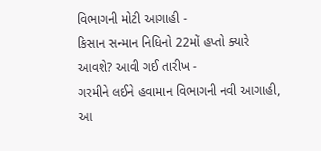વિભાગની મોટી આગાહી -
કિસાન સન્માન નિધિનો 22મોં હપ્તો ક્યારે આવશે? આવી ગઈ તારીખ -
ગરમીને લઈને હવામાન વિભાગની નવી આગાહી, આ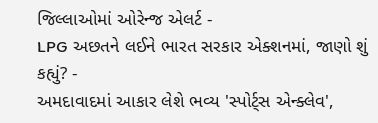જિલ્લાઓમાં ઓરેન્જ એલર્ટ -
LPG અછતને લઈને ભારત સરકાર એક્શનમાં, જાણો શું કહ્યું? -
અમદાવાદમાં આકાર લેશે ભવ્ય 'સ્પોર્ટ્સ એન્ક્લેવ',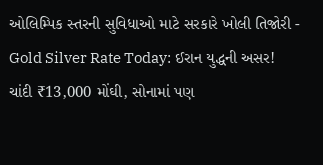ઓલિમ્પિક સ્તરની સુવિધાઓ માટે સરકારે ખોલી તિજોરી -
Gold Silver Rate Today: ઈરાન યુદ્ધની અસર! ચાંદી ₹13,000 મોંઘી, સોનામાં પણ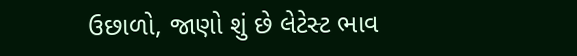ઉછાળો, જાણો શું છે લેટેસ્ટ ભાવ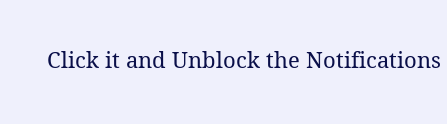Click it and Unblock the Notifications